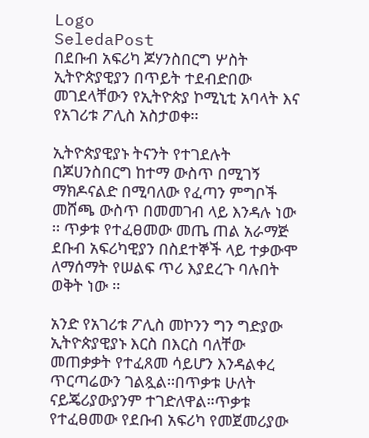Logo
SeledaPost
በደቡብ አፍሪካ ጆሃንስበርግ ሦስት ኢትዮጵያዊያን በጥይት ተደብድበው መገደላቸውን የኢትዮጵያ ኮሚኒቲ አባላት እና የአገሪቱ ፖሊስ አስታወቀ፡፡

ኢትዮጵያዊያኑ ትናንት የተገደሉት በጆሀንስበርግ ከተማ ውስጥ በሚገኝ ማክዶናልድ በሚባለው የፈጣን ምግቦች መሸጫ ውስጥ በመመገብ ላይ እንዳሉ ነው ፡፡ ጥቃቱ የተፈፀመው መጤ ጠል አራማጅ ደቡብ አፍሪካዊያን በስደተኞች ላይ ተቃውሞ ለማሰማት የሠልፍ ጥሪ እያደረጉ ባሉበት ወቅት ነው ፡፡

አንድ የአገሪቱ ፖሊስ መኮንን ግን ግድያው ኢትዮጵያዊያኑ እርስ በእርስ ባለቸው መጠቃቃት የተፈጸመ ሳይሆን እንዳልቀረ ጥርጣሬውን ገልጿል፡፡በጥቃቱ ሁለት ናይጄሪያውያንም ተገድለዋል።ጥቃቱ የተፈፀመው የደቡብ አፍሪካ የመጀመሪያው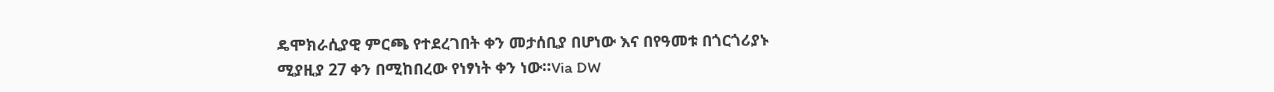ዴሞክራሲያዊ ምርጫ የተደረገበት ቀን መታሰቢያ በሆነው እና በየዓመቱ በጎርጎሪያኑ ሚያዚያ 27 ቀን በሚከበረው የነፃነት ቀን ነው።Via DW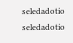seledadotio
seledadotio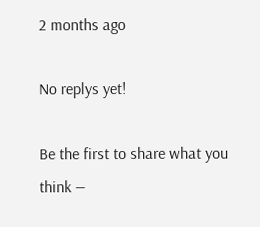2 months ago

No replys yet!

Be the first to share what you think —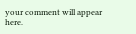your comment will appear here.